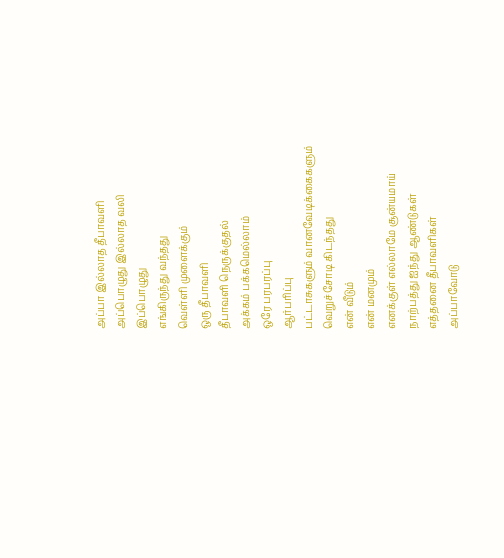அப்பா இல்லாத தீபாவளி
அப்பொழுது இல்லாத வலி
இப்பொழுது
எங்கிருந்து வந்தது
வெள்ளி முளைக்கும்
ஒரு தீபாவளி
தீபாவளி நெருக்குதல்
அக்கம் பக்கமெல்லாம்
ஒரே பரபரப்பு
ஆர்பரிப்பு
பட்டாசுகளும் வானவேடிக்கைகளும்
வெறுச்சோடி கிடந்தது
என் வீடும்
என் மனமும்
எனக்குள் எல்லாமே சூன்யமாய்
நாற்பத்து ஐந்து ஆண்டுகள்
எத்தனை தீபாவளிகள்
அப்பாவோடு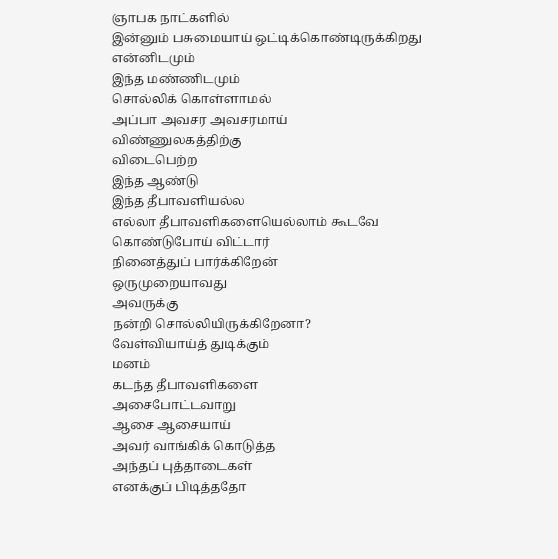ஞாபக நாட்களில்
இன்னும் பசுமையாய் ஒட்டிக்கொண்டிருக்கிறது
என்னிடமும்
இந்த மண்ணிடமும்
சொல்லிக் கொள்ளாமல்
அப்பா அவசர அவசரமாய்
விண்ணுலகத்திற்கு
விடைபெற்ற
இந்த ஆண்டு
இந்த தீபாவளியல்ல
எல்லா தீபாவளிகளையெல்லாம் கூடவே
கொண்டுபோய் விட்டார்
நினைத்துப் பார்க்கிறேன்
ஒருமுறையாவது
அவருக்கு
நன்றி சொல்லியிருக்கிறேனா?
வேள்வியாய்த் துடிக்கும்
மனம்
கடந்த தீபாவளிகளை
அசைபோட்டவாறு
ஆசை ஆசையாய்
அவர் வாங்கிக் கொடுத்த
அந்தப் புத்தாடைகள்
எனக்குப் பிடித்ததோ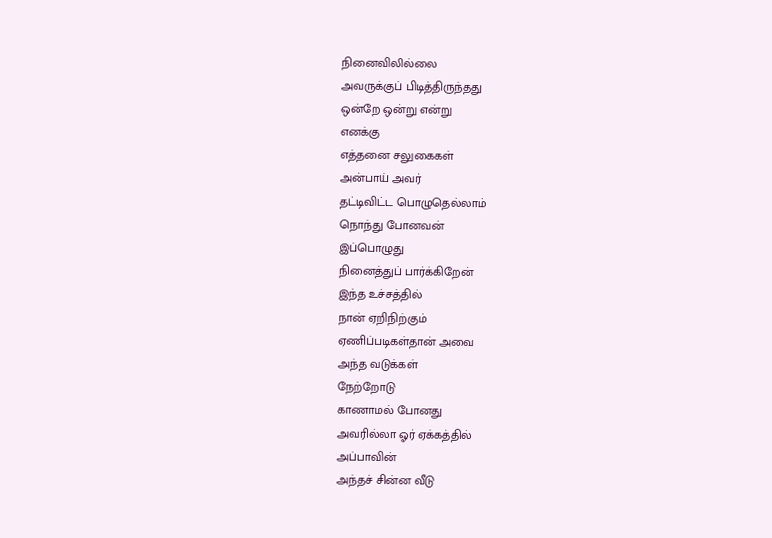நினைவிலில்லை
அவருக்குப் பிடித்திருந்தது
ஒன்றே ஒன்று என்று
எனக்கு
எத்தனை சலுகைகள்
அன்பாய் அவர்
தட்டிவிட்ட பொழுதெல்லாம்
நொந்து போனவன்
இப்பொழுது
நினைத்துப் பார்க்கிறேன்
இந்த உச்சத்தில்
நான் ஏறிநிற்கும்
ஏணிப்படிகள்தான் அவை
அந்த வடுக்கள்
நேற்றோடு
காணாமல் போனது
அவரில்லா ஓர் ஏக்கத்தில்
அப்பாவின்
அந்தச் சின்ன வீடு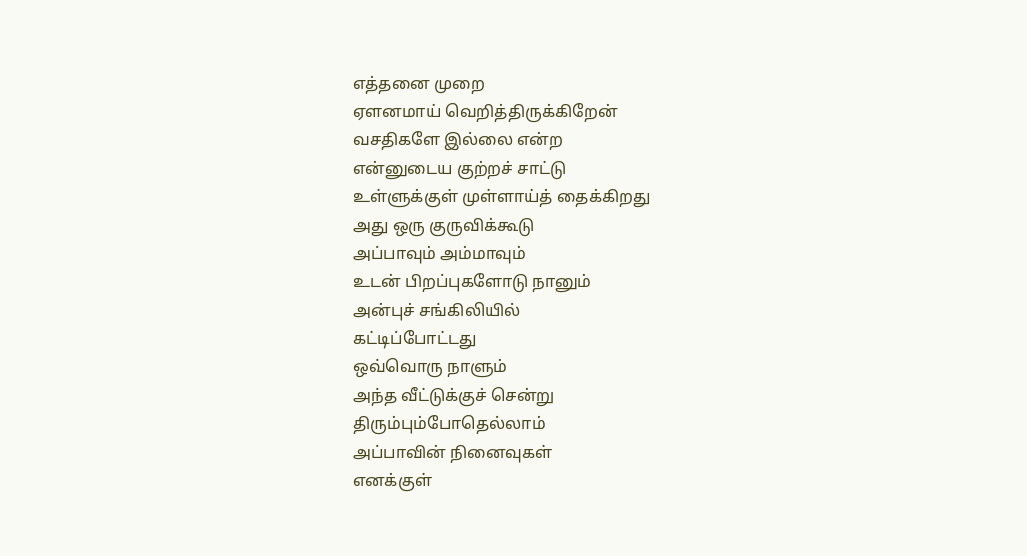எத்தனை முறை
ஏளனமாய் வெறித்திருக்கிறேன்
வசதிகளே இல்லை என்ற
என்னுடைய குற்றச் சாட்டு
உள்ளுக்குள் முள்ளாய்த் தைக்கிறது
அது ஒரு குருவிக்கூடு
அப்பாவும் அம்மாவும்
உடன் பிறப்புகளோடு நானும்
அன்புச் சங்கிலியில்
கட்டிப்போட்டது
ஒவ்வொரு நாளும்
அந்த வீட்டுக்குச் சென்று
திரும்பும்போதெல்லாம்
அப்பாவின் நினைவுகள்
எனக்குள்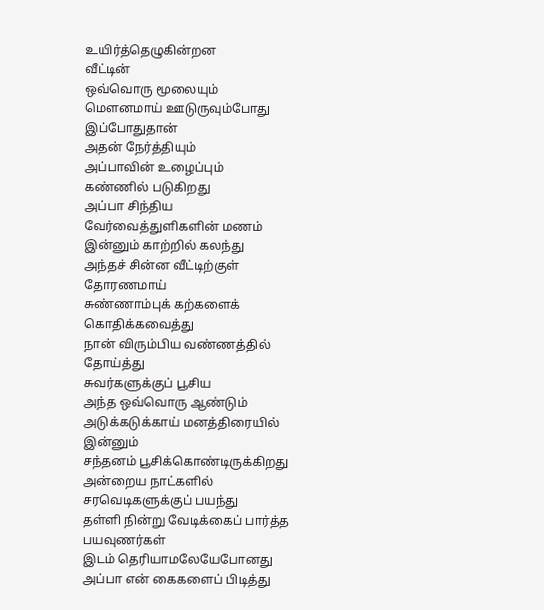உயிர்த்தெழுகின்றன
வீட்டின்
ஒவ்வொரு மூலையும்
மௌனமாய் ஊடுருவும்போது
இப்போதுதான்
அதன் நேர்த்தியும்
அப்பாவின் உழைப்பும்
கண்ணில் படுகிறது
அப்பா சிந்திய
வேர்வைத்துளிகளின் மணம்
இன்னும் காற்றில் கலந்து
அந்தச் சின்ன வீட்டிற்குள்
தோரணமாய்
சுண்ணாம்புக் கற்களைக்
கொதிக்கவைத்து
நான் விரும்பிய வண்ணத்தில்
தோய்த்து
சுவர்களுக்குப் பூசிய
அந்த ஒவ்வொரு ஆண்டும்
அடுக்கடுக்காய் மனத்திரையில்
இன்னும்
சந்தனம் பூசிக்கொண்டிருக்கிறது
அன்றைய நாட்களில்
சரவெடிகளுக்குப் பயந்து
தள்ளி நின்று வேடிக்கைப் பார்த்த
பயவுணர்கள்
இடம் தெரியாமலேயேபோனது
அப்பா என் கைகளைப் பிடித்து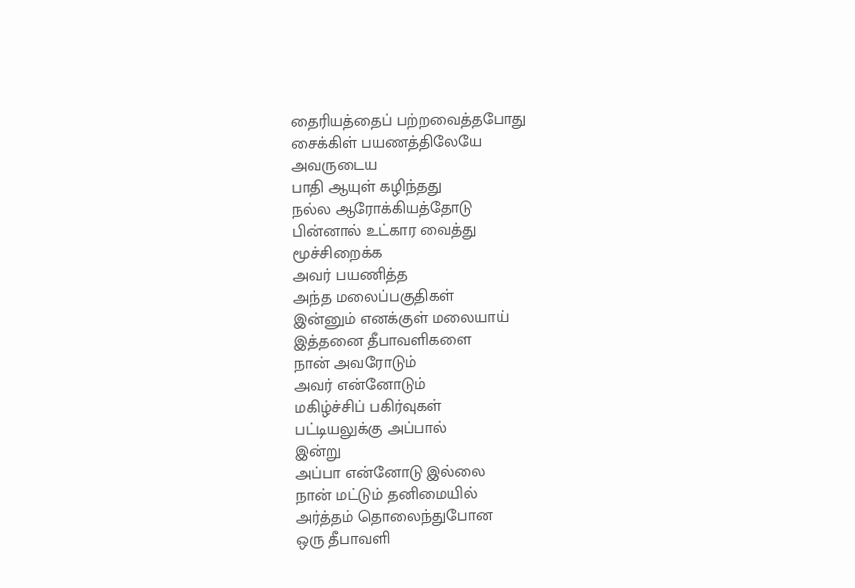தைரியத்தைப் பற்றவைத்தபோது
சைக்கிள் பயணத்திலேயே
அவருடைய
பாதி ஆயுள் கழிந்தது
நல்ல ஆரோக்கியத்தோடு
பின்னால் உட்கார வைத்து
மூச்சிறைக்க
அவர் பயணித்த
அந்த மலைப்பகுதிகள்
இன்னும் எனக்குள் மலையாய்
இத்தனை தீபாவளிகளை
நான் அவரோடும்
அவர் என்னோடும்
மகிழ்ச்சிப் பகிர்வுகள்
பட்டியலுக்கு அப்பால்
இன்று
அப்பா என்னோடு இல்லை
நான் மட்டும் தனிமையில்
அர்த்தம் தொலைந்துபோன
ஒரு தீபாவளி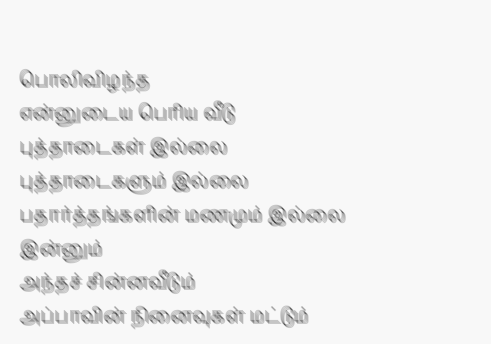பொலிவிழந்த
என்னுடைய பெரிய வீடு
புத்தாடைகள் இல்லை
புத்தாடைகளும் இல்லை
பதார்த்தங்களின் மணமும் இல்லை
இன்னும்
அந்தச் சின்னவீடும்
அப்பாவின் நினைவுகள் மட்டும்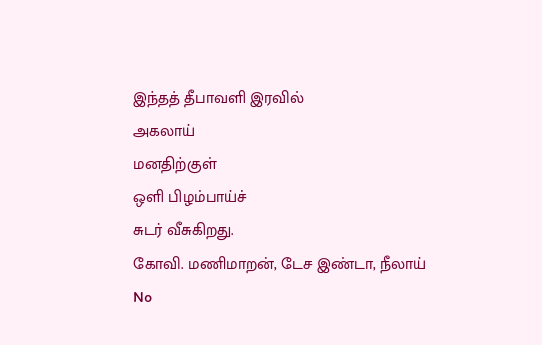இந்தத் தீபாவளி இரவில்
அகலாய்
மனதிற்குள்
ஒளி பிழம்பாய்ச்
சுடர் வீசுகிறது.
கோவி. மணிமாறன், டேச இண்டா, நீலாய்
No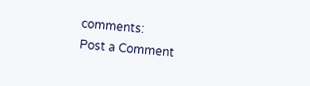comments:
Post a Comment